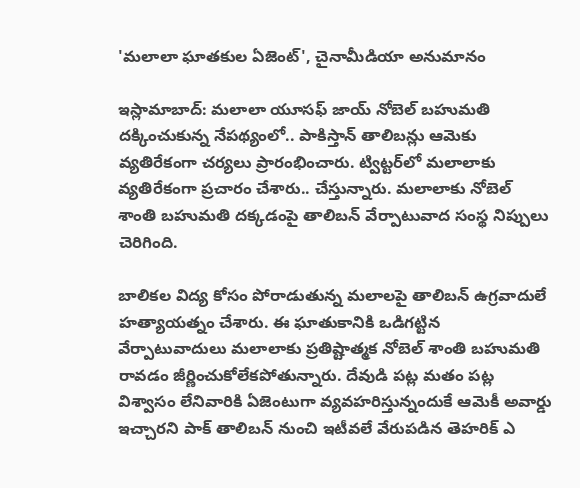'మలాలా ఘాతకుల ఏజెంట్', చైనామీడియా అనుమానం

ఇస్లామాబాద్: మలాలా యూసఫ్ జాయ్ నోబెల్ బహుమతి దక్కించుకున్న నేపథ్యంలో.. పాకిస్తాన్ తాలిబన్లు ఆమెకు వ్యతిరేకంగా చర్యలు ప్రారంభించారు. ట్విట్టర్‌లో మలాలాకు వ్యతిరేకంగా ప్రచారం చేశారు.. చేస్తున్నారు. మలాలాకు నోబెల్ శాంతి బహుమతి దక్కడంపై తాలిబన్ వేర్పాటువాద సంస్థ నిప్పులు చెరిగింది.

బాలికల విద్య కోసం పోరాడుతున్న మలాలపై తాలిబన్ ఉగ్రవాదులే హత్యాయత్నం చేశారు. ఈ ఘాతుకానికి ఒడిగట్టిన వేర్పాటువాదులు మలాలాకు ప్రతిష్టాత్మక నోబెల్ శాంతి బహుమతి రావడం జీర్ణించుకోలేకపోతున్నారు. దేవుడి పట్ల మతం పట్ల విశ్వాసం లేనివారికి ఏజెంటుగా వ్యవహరిస్తున్నందుకే ఆమెకీ అవార్డు ఇచ్చారని పాక్ తాలిబన్ నుంచి ఇటీవలే వేరుపడిన తెహరిక్ ఎ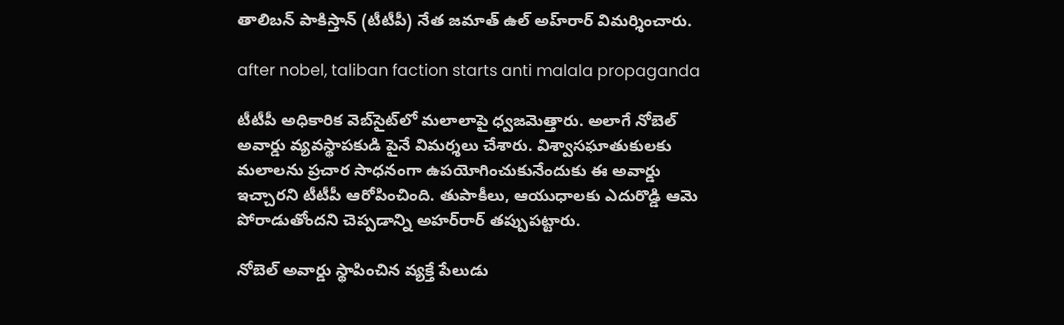తాలిబన్ పాకిస్తాన్ (టీటీపీ) నేత జమాత్ ఉల్ అహ్‌రార్ విమర్శించారు.

after nobel, taliban faction starts anti malala propaganda

టీటీపీ అధికారిక వెబ్‌సైట్‌లో మలాలాపై ధ్వజమెత్తారు. అలాగే నోబెల్ అవార్డు వ్యవస్థాపకుడి పైనే విమర్శలు చేశారు. విశ్వాసఘాతుకులకు మలాలను ప్రచార సాధనంగా ఉపయోగించుకునేందుకు ఈ అవార్డు ఇచ్చారని టీటీపీ ఆరోపించింది. తుపాకీలు, ఆయుధాలకు ఎదురొడ్డి ఆమె పోరాడుతోందని చెప్పడాన్ని అహర్‌రార్ తప్పుపట్టారు.

నోబెల్ అవార్డు స్థాపించిన వ్యక్తే పేలుడు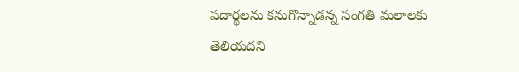పదార్థలను కనుగొన్నాడన్న సంగతి మలాలకు తెలియదని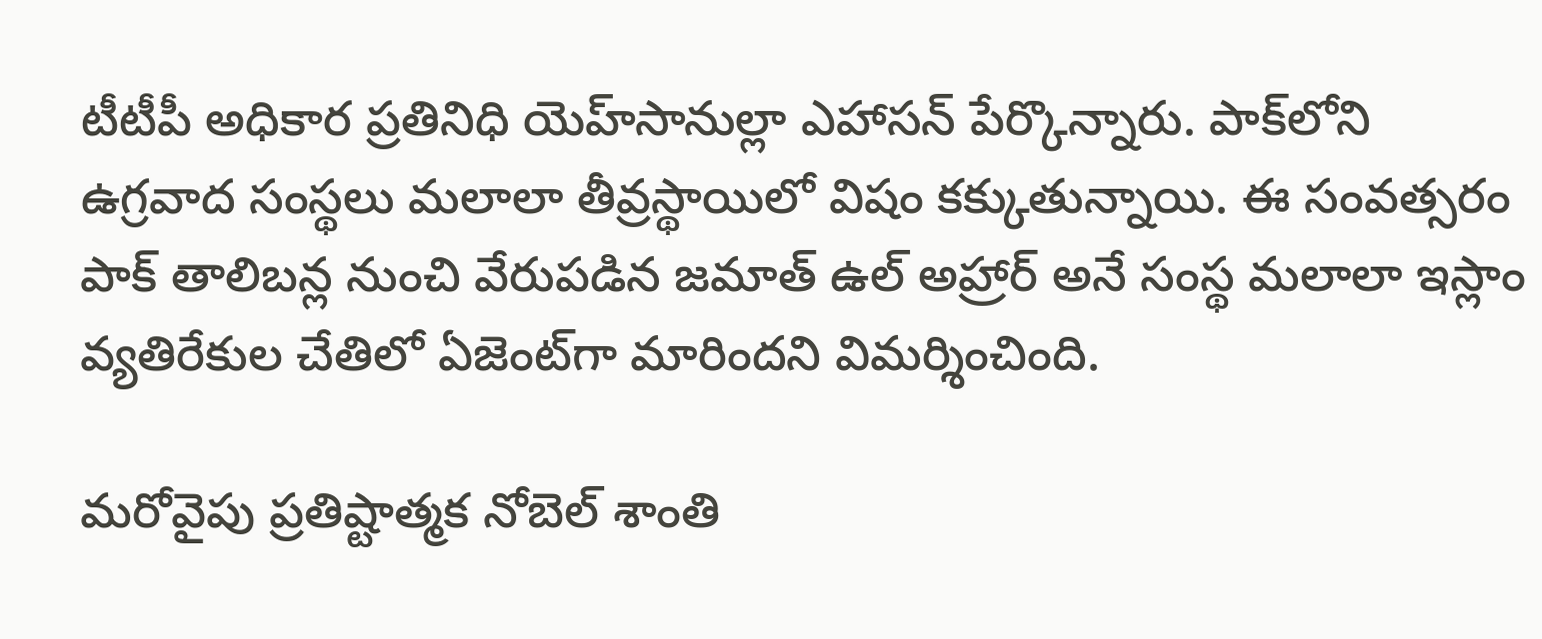టీటీపీ అధికార ప్రతినిధి యెహ్‌సానుల్లా ఎహాసన్ పేర్కొన్నారు. పాక్‌లోని ఉగ్రవాద సంస్థలు మలాలా తీవ్రస్థాయిలో విషం కక్కుతున్నాయి. ఈ సంవత్సరం పాక్‌ తాలిబన్ల నుంచి వేరుపడిన జమాత్‌ ఉల్‌ అహ్రార్‌ అనే సంస్థ మలాలా ఇస్లాం వ్యతిరేకుల చేతిలో ఏజెంట్‌‌గా మారిందని విమర్శించింది.

మరోవైపు ప్రతిష్టాత్మక నోబెల్ శాంతి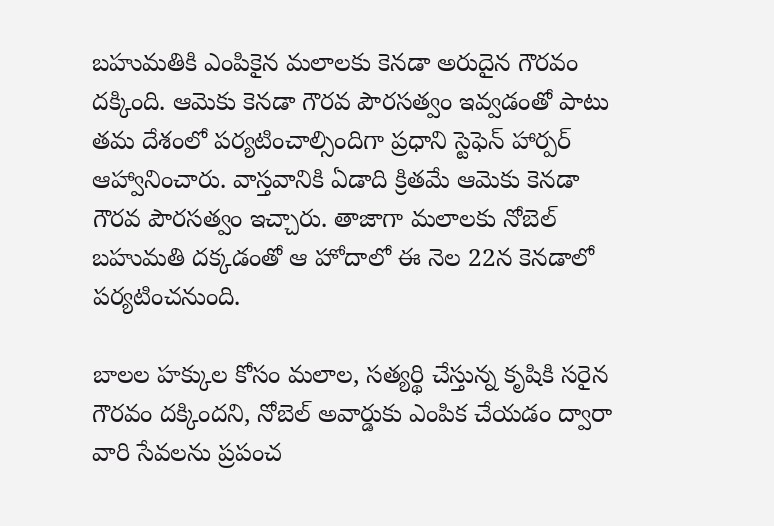బహుమతికి ఎంపికైన మలాలకు కెనడా అరుదైన గౌరవం దక్కింది. ఆమెకు కెనడా గౌరవ పౌరసత్వం ఇవ్వడంతో పాటు తమ దేశంలో పర్యటించాల్సిందిగా ప్రధాని స్టెఫెన్ హార్పర్ ఆహ్వానించారు. వాస్తవానికి ఏడాది క్రితమే ఆమెకు కెనడా గౌరవ పౌరసత్వం ఇచ్చారు. తాజాగా మలాలకు నోబెల్ బహుమతి దక్కడంతో ఆ హోదాలో ఈ నెల 22న కెనడాలో పర్యటించనుంది.

బాలల హక్కుల కోసం మలాల, సత్యర్థి చేస్తున్న కృషికి సరైన గౌరవం దక్కిందని, నోబెల్ అవార్డుకు ఎంపిక చేయడం ద్వారా వారి సేవలను ప్రపంచ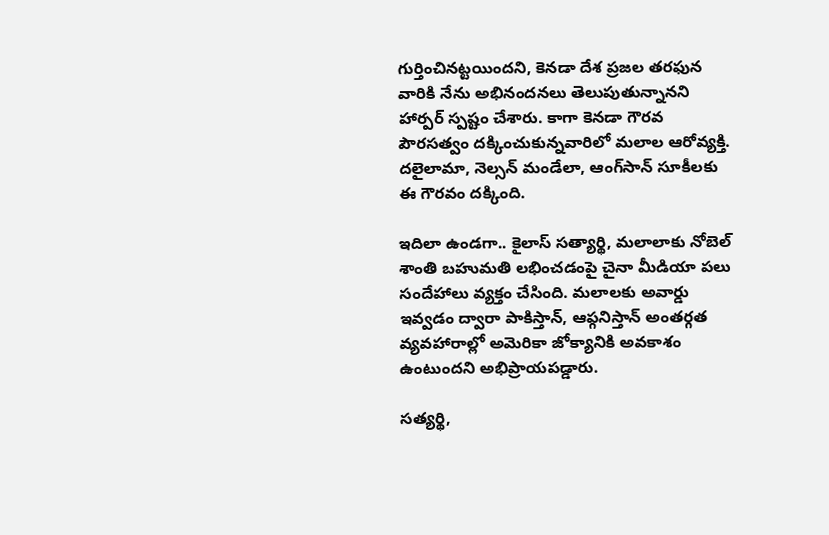గుర్తించినట్టయిందని, కెనడా దేశ ప్రజల తరఫున వారికి నేను అభినందనలు తెలుపుతున్నానని హార్పర్ స్పష్టం చేశారు. కాగా కెనడా గౌరవ పౌరసత్వం దక్కించుకున్నవారిలో మలాల ఆరోవ్యక్తి. దలైలామా, నెల్సన్ మండేలా, ఆంగ్‌సాన్ సూకీలకు ఈ గౌరవం దక్కింది.

ఇదిలా ఉండగా.. కైలాస్ సత్యార్థి, మలాలాకు నోబెల్ శాంతి బహుమతి లభించడంపై చైనా మీడియా పలు సందేహాలు వ్యక్తం చేసింది. మలాలకు అవార్డు ఇవ్వడం ద్వారా పాకిస్తాన్, ఆఫ్గనిస్తాన్ అంతర్గత వ్యవహారాల్లో అమెరికా జోక్యానికి అవకాశం ఉంటుందని అభిప్రాయపడ్డారు.

సత్యర్థి,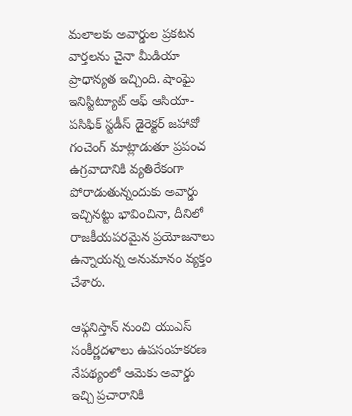మలాలకు అవార్డుల ప్రకటన వార్తలను చైనా మీడియా ప్రాధాన్యత ఇచ్చింది. షాంఘై ఇనిస్టిట్యూట్ ఆఫ్ ఆసియా-పసిఫిక్ స్టడీస్ డైరెక్టర్ జహావో గంచెంగ్ మాట్లాడుతూ ప్రపంచ ఉగ్రవాదానికి వ్యతిరేకంగా పోరాడుతున్నందుకు అవార్డు ఇచ్చినట్టు భావించినా, దీనిలో రాజకీయపరమైన ప్రయోజనాలు ఉన్నాయన్న అనుమానం వ్యక్తం చేశారు.

ఆఫ్గనిస్తాన్ నుంచి యుఎస్ సంకీర్ణదళాలు ఉపసంహకరణ నేపథ్యంలో ఆమెకు అవార్డు ఇచ్చి ప్రచారానికి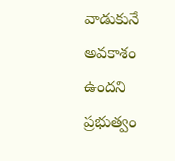వాడుకునే అవకాశం ఉందని ప్రభుత్వం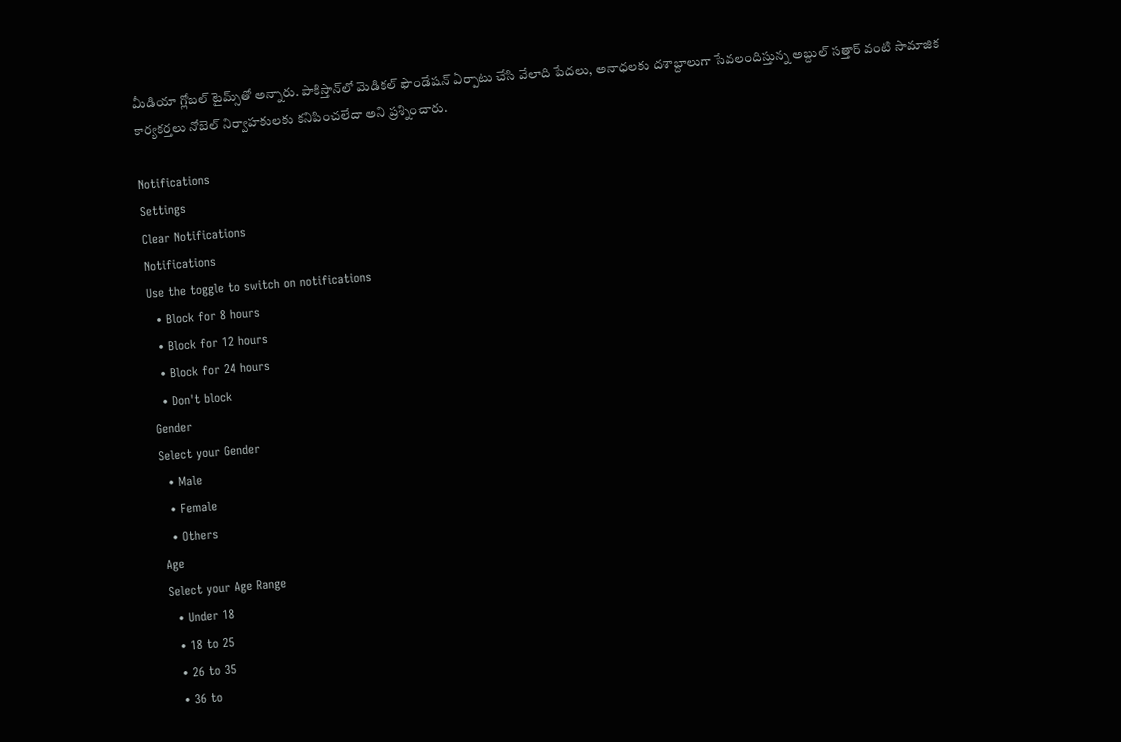మీడియా గ్లోబల్ టైమ్స్‌తో అన్నారు. పాకిస్తాన్‌లో మెడికల్ ఫౌండేషన్ ఏర్పాటు చేసి వేలాది పేదలు, అనాధలకు దశాబ్దాలుగా సేవలందిస్తున్న అబ్దుల్ సత్తార్ వంటి సామాజిక కార్యకర్తలు నోబెల్ నిర్వాహకులకు కనిపించలేదా అని ప్రశ్నించారు.

Notifications
Settings
Clear Notifications
Notifications
Use the toggle to switch on notifications
  • Block for 8 hours
  • Block for 12 hours
  • Block for 24 hours
  • Don't block
Gender
Select your Gender
  • Male
  • Female
  • Others
Age
Select your Age Range
  • Under 18
  • 18 to 25
  • 26 to 35
  • 36 to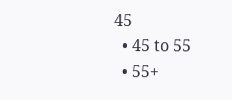45
  • 45 to 55
  • 55+